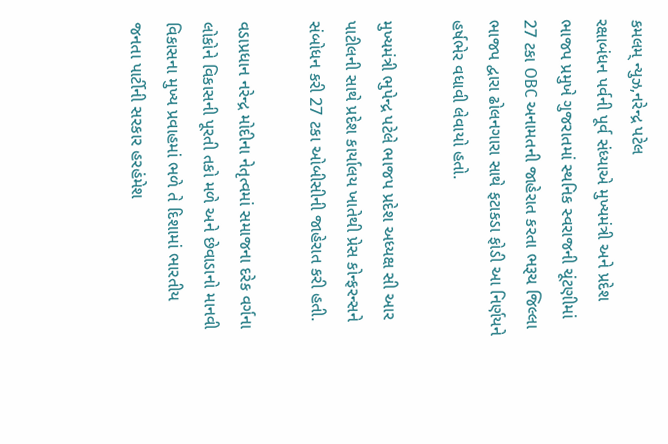કમલમ્ ન્યુઝ,નરેન્દ્ર પટેલ
રક્ષાબંધન પર્વની પૂર્વ સંધ્યાએ મુખ્યમંત્રી અને પ્રદેશ ભાજપ પ્રમુખે ગુજરાતમાં સ્થનિક સ્વરાજની ચૂંટણીમાં 27 ટકા OBC અનામતની જાહેરાત કરતા ભરૂચ જિલ્લા ભાજપ દ્વારા ઢોલનગારા સાથે ફટાકડા ફોડી આ નિર્ણયને હર્ષભેર વધાવી લેવાયો હતો.

મુખ્યમંત્રી ભુપેન્દ્ર પટેલે ભાજપ પ્રદેશ અધ્યક્ષ સી આર પાટીલની સાથે પ્રદેશ કાર્યાલય ખાતેથી પ્રેસ કોન્ફરન્સને સંબોધન કરી 27 ટકા ઓબીસીની જાહેરાત કરી હતી.

વડાપ્રધાન નરેન્દ્ર મોદીના નેતૃત્વમાં સમાજના દરેક વર્ગના લોકોને વિકાસની પૂરતી તકો મળે અને છેવાડાનો માનવી વિકાસના મુખ્ય પ્રવાહમાં ભળે તે દિશામાં ભારતીય જનતા પાર્ટીની સરકાર હરહંમેશ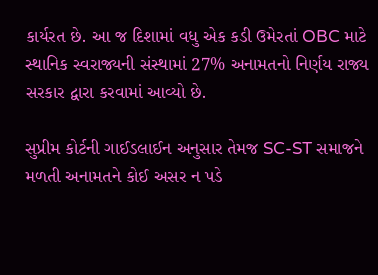કાર્યરત છે. આ જ દિશામાં વધુ એક કડી ઉમેરતાં OBC માટે સ્થાનિક સ્વરાજ્યની સંસ્થામાં 27% અનામતનો નિર્ણય રાજ્ય સરકાર દ્વારા કરવામાં આવ્યો છે.

સુપ્રીમ કોર્ટની ગાઈડલાઈન અનુસાર તેમજ SC-ST સમાજને મળતી અનામતને કોઈ અસર ન પડે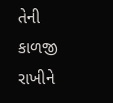તેની કાળજી રાખીને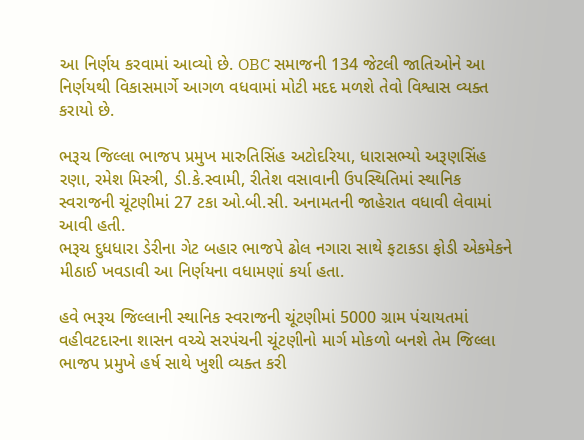આ નિર્ણય કરવામાં આવ્યો છે. OBC સમાજની 134 જેટલી જાતિઓને આ નિર્ણયથી વિકાસમાર્ગે આગળ વધવામાં મોટી મદદ મળશે તેવો વિશ્વાસ વ્યક્ત કરાયો છે.

ભરૂચ જિલ્લા ભાજપ પ્રમુખ મારુતિસિંહ અટોદરિયા, ધારાસભ્યો અરૂણસિંહ રણા, રમેશ મિસ્ત્રી, ડી.કે.સ્વામી, રીતેશ વસાવાની ઉપસ્થિતિમાં સ્થાનિક સ્વરાજની ચૂંટણીમાં 27 ટકા ઓ.બી.સી. અનામતની જાહેરાત વધાવી લેવામાં આવી હતી.
ભરૂચ દુધધારા ડેરીના ગેટ બહાર ભાજપે ઢોલ નગારા સાથે ફટાકડા ફોડી એકમેકને મીઠાઈ ખવડાવી આ નિર્ણયના વધામણાં કર્યા હતા.

હવે ભરૂચ જિલ્લાની સ્થાનિક સ્વરાજની ચૂંટણીમાં 5000 ગ્રામ પંચાયતમાં વહીવટદારના શાસન વચ્ચે સરપંચની ચૂંટણીનો માર્ગ મોકળો બનશે તેમ જિલ્લા ભાજપ પ્રમુખે હર્ષ સાથે ખુશી વ્યક્ત કરી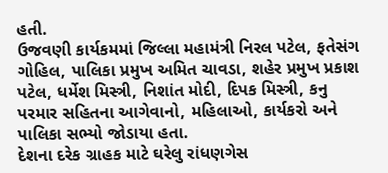હતી.
ઉજવણી કાર્યકમમાં જિલ્લા મહામંત્રી નિરલ પટેલ, ફતેસંગ ગોહિલ, પાલિકા પ્રમુખ અમિત ચાવડા, શહેર પ્રમુખ પ્રકાશ પટેલ, ધર્મેશ મિસ્ત્રી, નિશાંત મોદી, દિપક મિસ્ત્રી, કનુ પરમાર સહિતના આગેવાનો, મહિલાઓ, કાર્યકરો અને પાલિકા સભ્યો જોડાયા હતા.
દેશના દરેક ગ્રાહક માટે ઘરેલુ રાંધણગેસ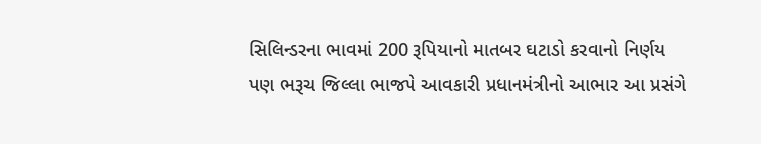સિલિન્ડરના ભાવમાં 200 રૂપિયાનો માતબર ઘટાડો કરવાનો નિર્ણય પણ ભરૂચ જિલ્લા ભાજપે આવકારી પ્રધાનમંત્રીનો આભાર આ પ્રસંગે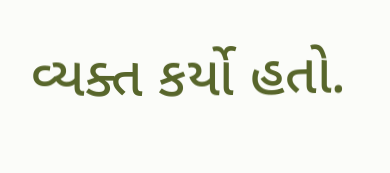વ્યક્ત કર્યો હતો.